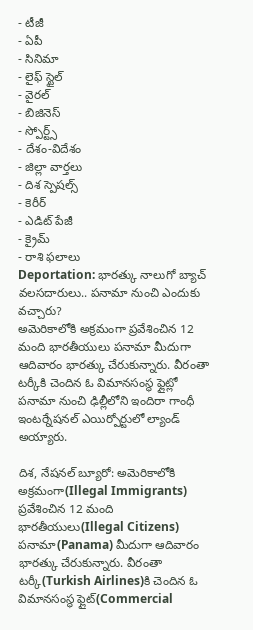- టీజీ
- ఏపీ
- సినిమా
- లైఫ్ స్టైల్
- వైరల్
- బిజినెస్
- స్పోర్ట్స్
- దేశం-విదేశం
- జిల్లా వార్తలు
- దిశ స్పెషల్స్
- కెరీర్
- ఎడిట్ పేజీ
- క్రైమ్
- రాశి ఫలాలు
Deportation: భారత్కు నాలుగో బ్యాచ్ వలసదారులు.. పనామా నుంచి ఎందుకు వచ్చారు?
అమెరికాలోకి అక్రమంగా ప్రవేశించిన 12 మంది భారతీయులు పనామా మీదుగా ఆదివారం భారత్కు చేరుకున్నారు. వీరంతా టర్కీకి చెందిన ఓ విమానసంస్థ ఫ్లైట్లో పనామా నుంచి ఢిల్లీలోని ఇందిరా గాంధీ ఇంటర్నేషనల్ ఎయిర్పోర్టులో ల్యాండ్ అయ్యారు.

దిశ, నేషనల్ బ్యూరో: అమెరికాలోకి అక్రమంగా(Illegal Immigrants) ప్రవేశించిన 12 మంది భారతీయులు(Illegal Citizens) పనామా(Panama) మీదుగా ఆదివారం భారత్కు చేరుకున్నారు. వీరంతా టర్కీ(Turkish Airlines)కి చెందిన ఓ విమానసంస్థ ఫ్లైట్(Commercial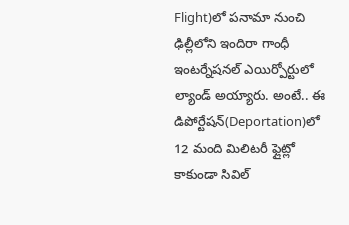Flight)లో పనామా నుంచి ఢిల్లీలోని ఇందిరా గాంధీ ఇంటర్నేషనల్ ఎయిర్పోర్టులో ల్యాండ్ అయ్యారు. అంటే.. ఈ డిపోర్టేషన్(Deportation)లో 12 మంది మిలిటరీ ఫ్లైట్లో కాకుండా సివిల్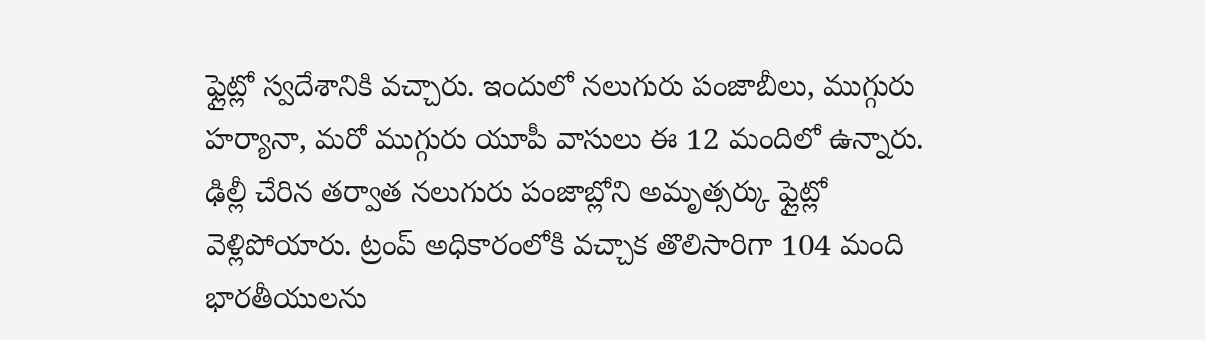ఫ్లైట్లో స్వదేశానికి వచ్చారు. ఇందులో నలుగురు పంజాబీలు, ముగ్గురు హర్యానా, మరో ముగ్గురు యూపీ వాసులు ఈ 12 మందిలో ఉన్నారు. ఢిల్లీ చేరిన తర్వాత నలుగురు పంజాబ్లోని అమృత్సర్కు ఫ్లైట్లో వెళ్లిపోయారు. ట్రంప్ అధికారంలోకి వచ్చాక తొలిసారిగా 104 మంది భారతీయులను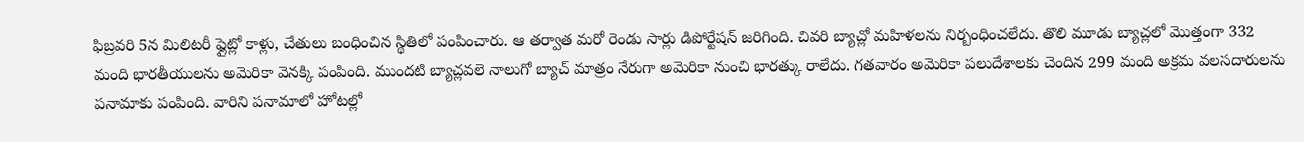ఫిబ్రవరి 5న మిలిటరీ ఫ్లైట్లో కాళ్లు, చేతులు బంధించిన స్థితిలో పంపించారు. ఆ తర్వాత మరో రెండు సార్లు డిపోర్టేషన్ జరిగింది. చివరి బ్యాచ్లో మహిళలను నిర్బంధించలేదు. తొలి మూడు బ్యాచ్లలో మొత్తంగా 332 మంది భారతీయులను అమెరికా వెనక్కి పంపింది. ముందటి బ్యాచ్లవలె నాలుగో బ్యాచ్ మాత్రం నేరుగా అమెరికా నుంచి భారత్కు రాలేదు. గతవారం అమెరికా పలుదేశాలకు చెందిన 299 మంది అక్రమ వలసదారులను పనామాకు పంపింది. వారిని పనామాలో హోటల్లో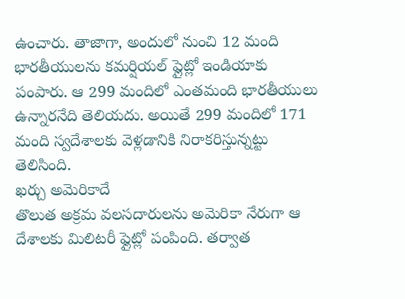ఉంచారు. తాజాగా, అందులో నుంచి 12 మంది భారతీయులను కమర్షియల్ ఫ్లైట్లో ఇండియాకు పంపారు. ఆ 299 మందిలో ఎంతమంది భారతీయులు ఉన్నారనేది తెలియదు. అయితే 299 మందిలో 171 మంది స్వదేశాలకు వెళ్లడానికి నిరాకరిస్తున్నట్టు తెలిసింది.
ఖర్చు అమెరికాదే
తొలుత అక్రమ వలసదారులను అమెరికా నేరుగా ఆ దేశాలకు మిలిటరీ ఫ్లైట్లో పంపింది. తర్వాత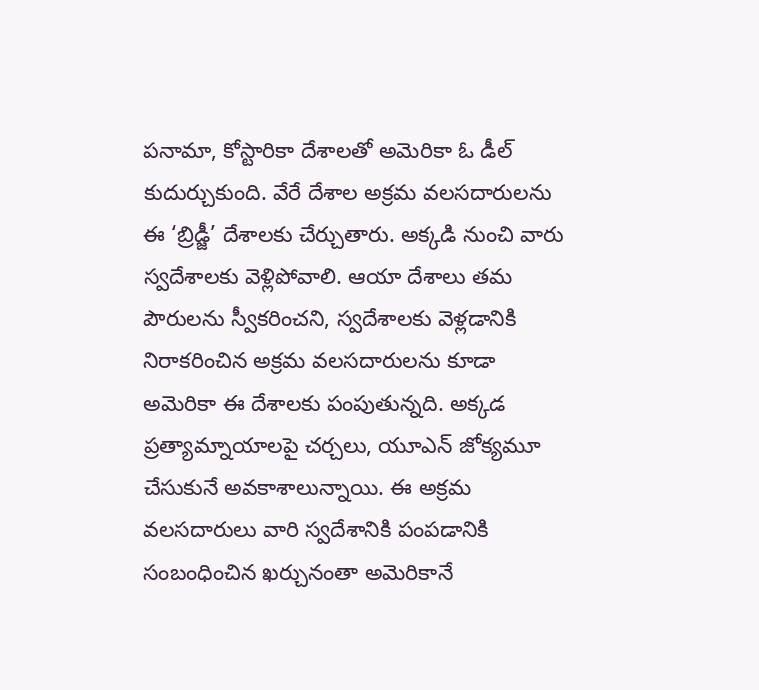పనామా, కోస్టారికా దేశాలతో అమెరికా ఓ డీల్ కుదుర్చుకుంది. వేరే దేశాల అక్రమ వలసదారులను ఈ ‘బ్రిడ్జీ’ దేశాలకు చేర్చుతారు. అక్కడి నుంచి వారు స్వదేశాలకు వెళ్లిపోవాలి. ఆయా దేశాలు తమ పౌరులను స్వీకరించని, స్వదేశాలకు వెళ్లడానికి నిరాకరించిన అక్రమ వలసదారులను కూడా అమెరికా ఈ దేశాలకు పంపుతున్నది. అక్కడ ప్రత్యామ్నాయాలపై చర్చలు, యూఎన్ జోక్యమూ చేసుకునే అవకాశాలున్నాయి. ఈ అక్రమ వలసదారులు వారి స్వదేశానికి పంపడానికి సంబంధించిన ఖర్చునంతా అమెరికానే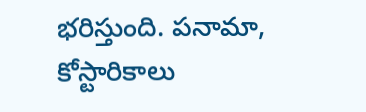భరిస్తుంది. పనామా, కోస్టారికాలు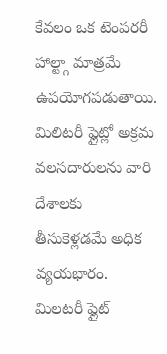కేవలం ఒక టెంపరరీ హాల్ట్గా మాత్రమే ఉపయోగపడుతాయి. మిలిటరీ ఫ్లైట్లో అక్రమ వలసదారులను వారి దేశాలకు తీసుకెళ్లడమే అధిక వ్యయభారం. మిలటరీ ఫ్లైట్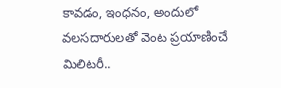కావడం, ఇంధనం, అందులో వలసదారులతో వెంట ప్రయాణించే మిలిటరీ..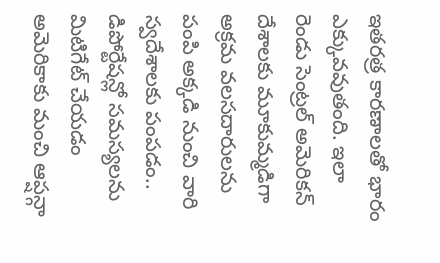ఇతరత్ర కారణాలతో భారం ఎక్కువవుతంది. ఇలా రెండు సెంట్రల్ అమెరికన్ దేశాలకు మూకుమ్మడిగా అక్రమ వలసదారులను పంపి అక్కడి నుంచి వారి స్వదేశాలకు పంపడం.. డిపోర్టేషన్లో సమస్యలను మిటిగేట్ చేయడం అమెరికాకు మంచి ఆప్షన్గా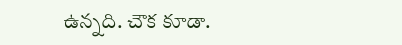ఉన్నది. చౌక కూడా.